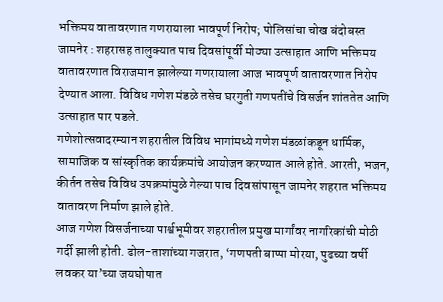भक्तिमय वातावरणात गणरायाला भावपूर्ण निरोप; पोलिसांचा चोख बंदोबस्त
जामनेर : शहरासह तालुक्यात पाच दिवसांपूर्वी मोठ्या उत्साहात आणि भक्तिमय वातावरणात विराजमान झालेल्या गणरायाला आज भावपूर्ण वातावरणात निरोप देण्यात आला. विविध गणेश मंडळे तसेच घरगुती गणपतींचे विसर्जन शांततेत आणि उत्साहात पार पडले.
गणेशोत्सवादरम्यान शहरातील विविध भागांमध्ये गणेश मंडळांकडून धार्मिक, सामाजिक व सांस्कृतिक कार्यक्रमांचे आयोजन करण्यात आले होते. आरती, भजन, कीर्तन तसेच विविध उपक्रमांमुळे गेल्या पाच दिवसांपासून जामनेर शहरात भक्तिमय वातावरण निर्माण झाले होते.
आज गणेश विसर्जनाच्या पार्श्वभूमीवर शहरातील प्रमुख मार्गांवर नागरिकांची मोठी गर्दी झाली होती. ढोल-ताशांच्या गजरात, ‘गणपती बाप्पा मोरया, पुढच्या वर्षी लवकर या’च्या जयघोषात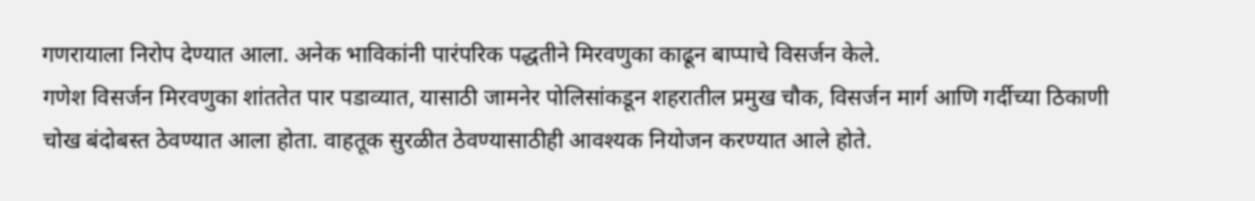गणरायाला निरोप देण्यात आला. अनेक भाविकांनी पारंपरिक पद्धतीने मिरवणुका काढून बाप्पाचे विसर्जन केले.
गणेश विसर्जन मिरवणुका शांततेत पार पडाव्यात, यासाठी जामनेर पोलिसांकडून शहरातील प्रमुख चौक, विसर्जन मार्ग आणि गर्दीच्या ठिकाणी चोख बंदोबस्त ठेवण्यात आला होता. वाहतूक सुरळीत ठेवण्यासाठीही आवश्यक नियोजन करण्यात आले होते.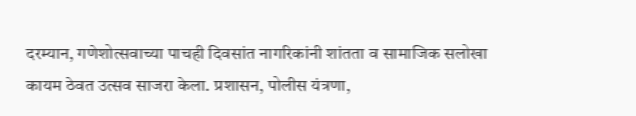दरम्यान, गणेशोत्सवाच्या पाचही दिवसांत नागरिकांनी शांतता व सामाजिक सलोखा कायम ठेवत उत्सव साजरा केला. प्रशासन, पोलीस यंत्रणा,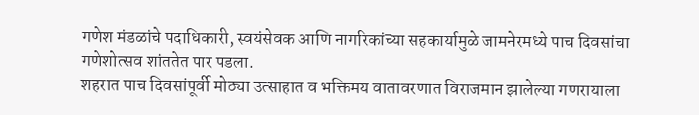गणेश मंडळांचे पदाधिकारी, स्वयंसेवक आणि नागरिकांच्या सहकार्यामुळे जामनेरमध्ये पाच दिवसांचा गणेशोत्सव शांततेत पार पडला.
शहरात पाच दिवसांपूर्वी मोठ्या उत्साहात व भक्तिमय वातावरणात विराजमान झालेल्या गणरायाला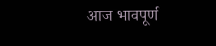आज भावपूर्ण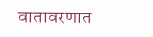वातावरणात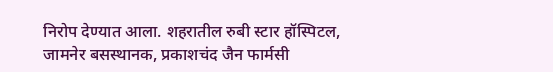निरोप देण्यात आला. शहरातील रुबी स्टार हॉस्पिटल, जामनेर बसस्थानक, प्रकाशचंद जैन फार्मसी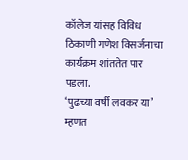कॉलेज यांसह विविध ठिकाणी गणेश विसर्जनाचा कार्यक्रम शांततेत पार पडला.
‘पुढच्या वर्षी लवकर या’ म्हणत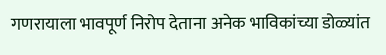गणरायाला भावपूर्ण निरोप देताना अनेक भाविकांच्या डोळ्यांत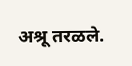अश्रू तरळले.